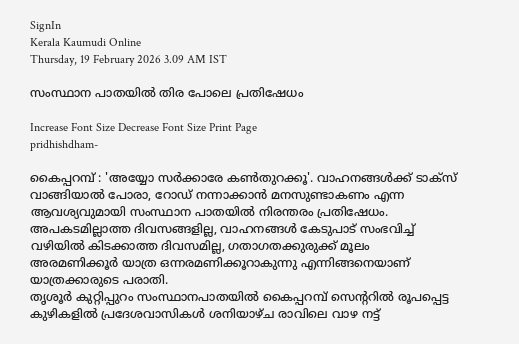SignIn
Kerala Kaumudi Online
Thursday, 19 February 2026 3.09 AM IST

സംസ്ഥാന പാതയിൽ തിര പോലെ പ്രതിഷേധം

Increase Font Size Decrease Font Size Print Page
pridhishdham-

കൈപ്പറമ്പ് : 'അയ്യോ സർക്കാരേ കൺതുറക്കൂ'. വാഹനങ്ങൾക്ക് ടാക്‌സ് വാങ്ങിയാൽ പോരാ, റോഡ് നന്നാക്കാൻ മനസുണ്ടാകണം എന്ന ആവശ്യവുമായി സംസ്ഥാന പാതയിൽ നിരന്തരം പ്രതിഷേധം. അപകടമില്ലാത്ത ദിവസങ്ങളില്ല, വാഹനങ്ങൾ കേടുപാട് സംഭവിച്ച് വഴിയിൽ കിടക്കാത്ത ദിവസമില്ല, ഗതാഗതക്കുരുക്ക് മൂലം അരമണിക്കൂർ യാത്ര ഒന്നരമണിക്കൂറാകുന്നു എന്നിങ്ങനെയാണ് യാത്രക്കാരുടെ പരാതി.
തൃശൂർ കുറ്റിപ്പുറം സംസ്ഥാനപാതയിൽ കൈപ്പറമ്പ് സെന്ററിൽ രൂപപ്പെട്ട കുഴികളിൽ പ്രദേശവാസികൾ ശനിയാഴ്ച രാവിലെ വാഴ നട്ട്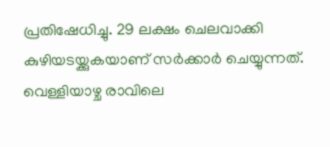പ്രതിഷേധിച്ചു. 29 ലക്ഷം ചെലവാക്കി കുഴിയടയ്ക്കുകയാണ് സർക്കാർ ചെയ്യുന്നത്. വെള്ളിയാഴ്ച രാവിലെ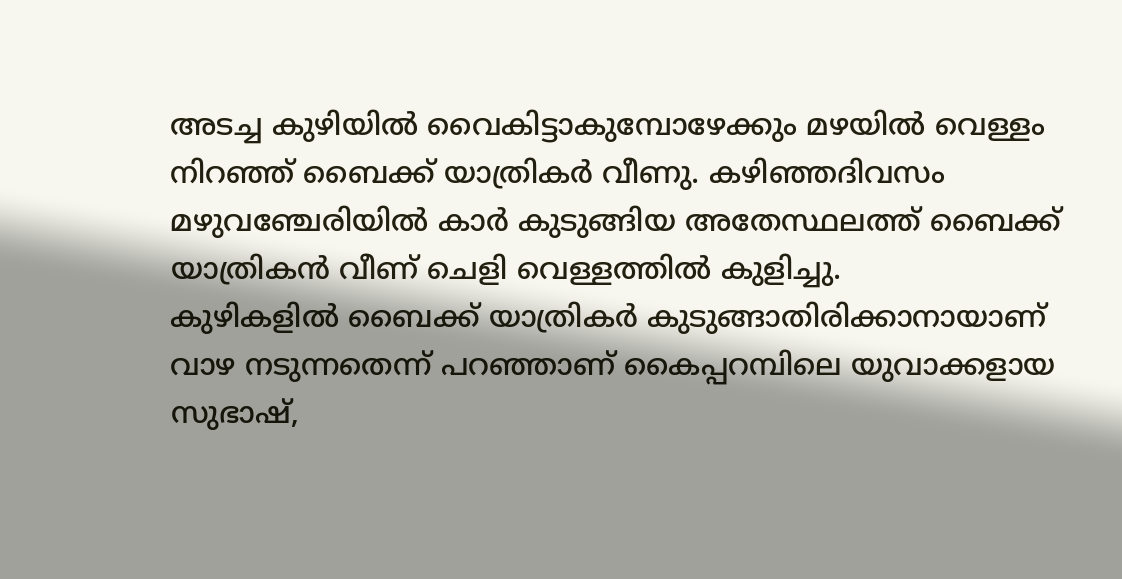അടച്ച കുഴിയിൽ വൈകിട്ടാകുമ്പോഴേക്കും മഴയിൽ വെള്ളം നിറഞ്ഞ് ബൈക്ക് യാത്രികർ വീണു. കഴിഞ്ഞദിവസം മഴുവഞ്ചേരിയിൽ കാർ കുടുങ്ങിയ അതേസ്ഥലത്ത് ബൈക്ക് യാത്രികൻ വീണ് ചെളി വെള്ളത്തിൽ കുളിച്ചു.
കുഴികളിൽ ബൈക്ക് യാത്രികർ കുടുങ്ങാതിരിക്കാനായാണ് വാഴ നടുന്നതെന്ന് പറഞ്ഞാണ് കൈപ്പറമ്പിലെ യുവാക്കളായ സുഭാഷ്,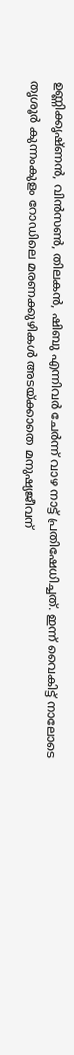ഉണ്ണിക്കൃഷ്ണൻ, വിൻസൺ, തിലകൻ, ഷിബു എന്നിവർ ചേർന്ന് വാഴ നാട്ട് പ്രതിഷേധിച്ചത്. ഇന്ന് വൈകിട്ട് നാലോടെ തൃശൂർ കുന്നംകുളം റോഡിലെ മരണക്കുഴികൾ അടയ്ക്കാതെ മനുഷ്യജീവന്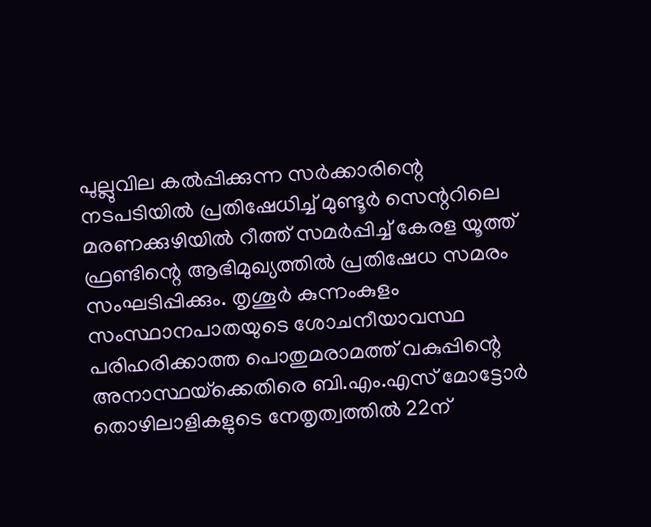പുല്ലുവില കൽപ്പിക്കുന്ന സർക്കാരിന്റെ നടപടിയിൽ പ്രതിഷേധിച്ച് മുണ്ടൂർ സെന്ററിലെ മരണക്കുഴിയിൽ റീത്ത് സമർപ്പിച്ച് കേരള യൂത്ത് ഫ്രണ്ടിന്റെ ആഭിമുഖ്യത്തിൽ പ്രതിഷേധ സമരം സംഘടിപ്പിക്കും. തൃശൂർ കുന്നംകുളം സംസ്ഥാനപാതയുടെ ശോചനീയാവസ്ഥ പരിഹരിക്കാത്ത പൊതുമരാമത്ത് വകുപ്പിന്റെ അനാസ്ഥയ്‌ക്കെതിരെ ബി.എം.എസ് മോട്ടോർ തൊഴിലാളികളുടെ നേതൃത്വത്തിൽ 22ന്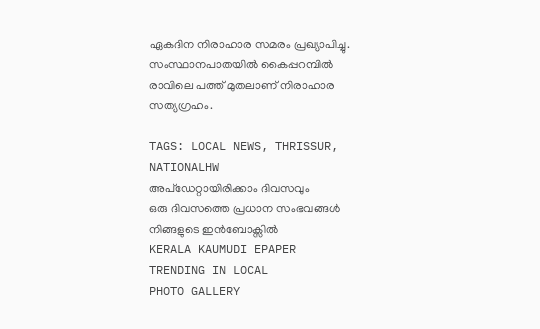ഏകദിന നിരാഹാര സമരം പ്രഖ്യാപിച്ചു. സംസ്ഥാനപാതയിൽ കൈപ്പറമ്പിൽ രാവിലെ പത്ത് മുതലാണ് നിരാഹാര സത്യഗ്രഹം.

TAGS: LOCAL NEWS, THRISSUR, NATIONALHW
അപ്ഡേറ്റായിരിക്കാം ദിവസവും
ഒരു ദിവസത്തെ പ്രധാന സംഭവങ്ങൾ നിങ്ങളുടെ ഇൻബോക്സിൽ
KERALA KAUMUDI EPAPER
TRENDING IN LOCAL
PHOTO GALLERY